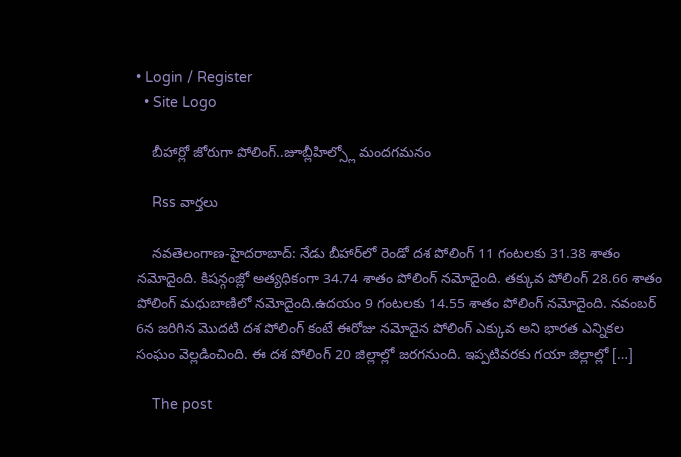• Login / Register
  • Site Logo

    బీహార్లో జోరుగా పోలింగ్..జూబ్లీహిల్స్లో మందగమనం

    Rss వార్తలు

    న‌వ‌తెలంగాణ‌-హైద‌రాబాద్‌: నేడు బీహార్‌లో రెండో దశ పోలింగ్‌ 11 గంటలకు 31.38 శాతం నమోదైంది. కిషన్గంజ్లో అత్యధికంగా 34.74 శాతం పోలింగ్ నమోదైంది. తక్కువ పోలింగ్ 28.66 శాతం పోలింగ్ మధుబాణిలో నమోదైంది.ఉదయం 9 గంటలకు 14.55 శాతం పోలింగ్‌ నమోదైంది. నవంబర్‌ 6న జరిగిన మొదటి దశ పోలింగ్‌ కంటే ఈరోజు నమోదైన పోలింగ్‌ ఎక్కువ అని భారత ఎన్నికల సంఘం వెల్లడించింది. ఈ దశ పోలింగ్‌ 20 జిల్లాల్లో జరగనుంది. ఇప్పటివరకు గయా జిల్లాల్లో […]

    The post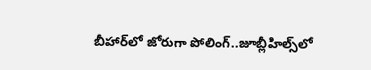బీహార్‌లో జోరుగా పోలింగ్..జూబ్లీహిల్స్‌లో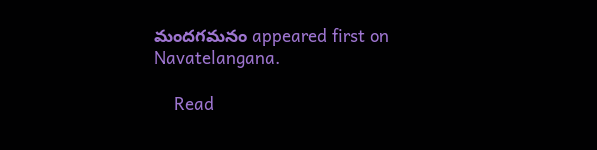మంద‌గ‌మ‌నం appeared first on Navatelangana.

    Read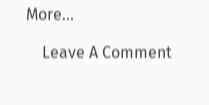More...

    Leave A Comment